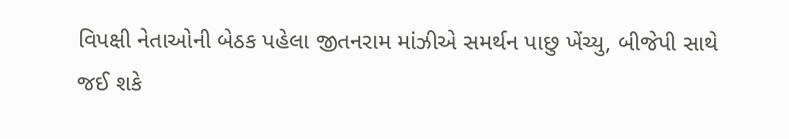વિપક્ષી નેતાઓની બેઠક પહેલા જીતનરામ માંઝીએ સમર્થન પાછુ ખેંચ્યુ, બીજેપી સાથે જઈ શકે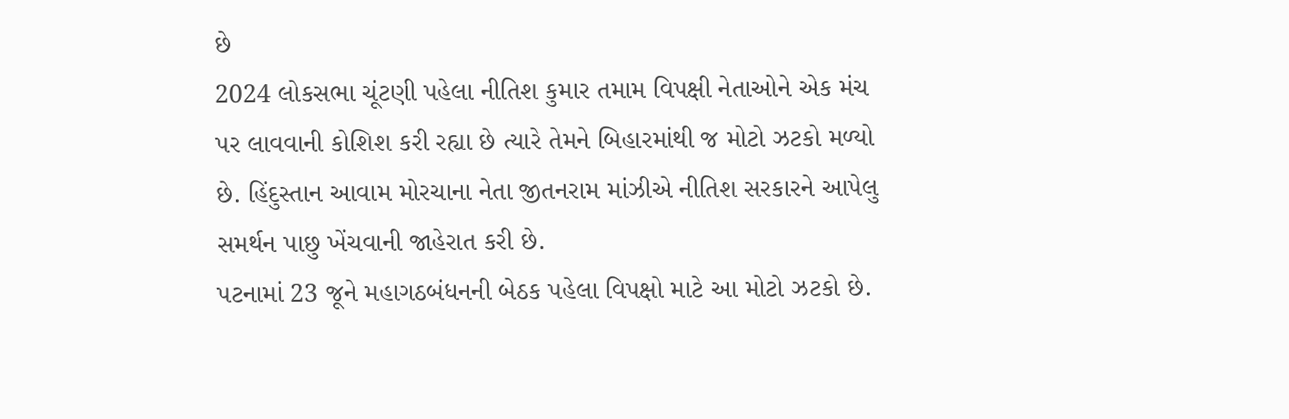છે
2024 લોકસભા ચૂંટણી પહેલા નીતિશ કુમાર તમામ વિપક્ષી નેતાઓને એક મંચ પર લાવવાની કોશિશ કરી રહ્યા છે ત્યારે તેમને બિહારમાંથી જ મોટો ઝટકો મળ્યો છે. હિંદુસ્તાન આવામ મોરચાના નેતા જીતનરામ માંઝીએ નીતિશ સરકારને આપેલુ સમર્થન પાછુ ખેંચવાની જાહેરાત કરી છે.
પટનામાં 23 જૂને મહાગઠબંધનની બેઠક પહેલા વિપક્ષો માટે આ મોટો ઝટકો છે.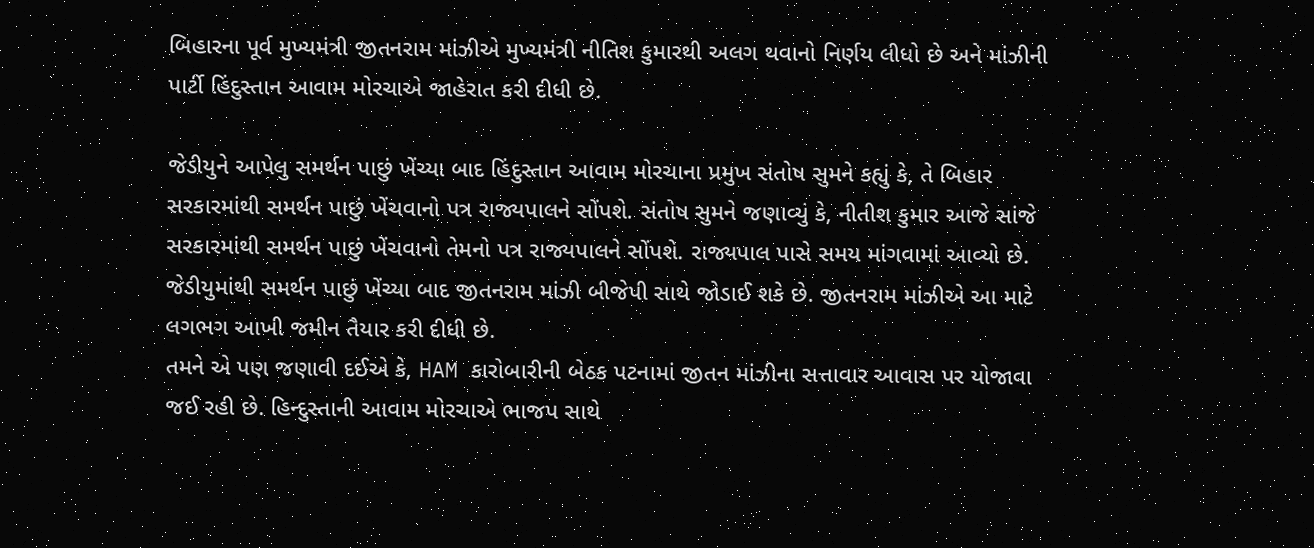બિહારના પૂર્વ મુખ્યમંત્રી જીતનરામ માંઝીએ મુખ્યમંત્રી નીતિશ કુમારથી અલગ થવાનો નિર્ણય લીધો છે અને માંઝીની પાર્ટી હિંદુસ્તાન આવામ મોરચાએ જાહેરાત કરી દીધી છે.

જેડીયુને આપેલુ સમર્થન પાછું ખેંચ્યા બાદ હિંદુસ્તાન આવામ મોરચાના પ્રમુખ સંતોષ સુમને કહ્યું કે, તે બિહાર સરકારમાંથી સમર્થન પાછું ખેંચવાનો પત્ર રાજ્યપાલને સોંપશે. સંતોષ સુમને જણાવ્યું કે, નીતીશ કુમાર આજે સાંજે સરકારમાંથી સમર્થન પાછું ખેંચવાનો તેમનો પત્ર રાજ્યપાલને સોંપશે. રાજ્યપાલ પાસે સમય માંગવામાં આવ્યો છે.
જેડીયુમાંથી સમર્થન પાછું ખેંચ્યા બાદ જીતનરામ માંઝી બીજેપી સાથે જોડાઈ શકે છે. જીતનરામ માંઝીએ આ માટે લગભગ આખી જમીન તૈયાર કરી દીધી છે.
તમને એ પણ જણાવી દઈએ કે, HAM કારોબારીની બેઠક પટનામાં જીતન માંઝીના સત્તાવાર આવાસ પર યોજાવા જઈ રહી છે. હિન્દુસ્તાની આવામ મોરચાએ ભાજપ સાથે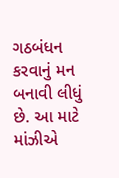ગઠબંધન કરવાનું મન બનાવી લીધું છે. આ માટે માંઝીએ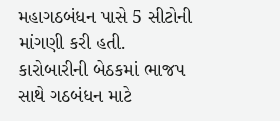મહાગઠબંધન પાસે 5 સીટોની માંગણી કરી હતી. કારોબારીની બેઠકમાં ભાજપ સાથે ગઠબંધન માટે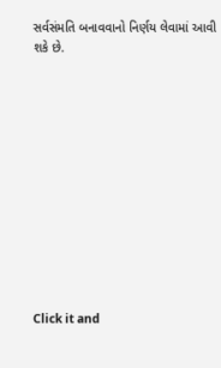સર્વસંમતિ બનાવવાનો નિર્ણય લેવામાં આવી શકે છે.












Click it and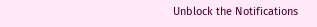Unblock the Notifications